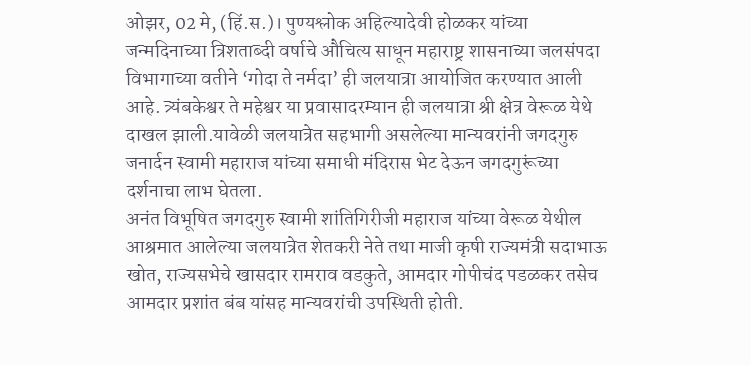ओझर, 02 मे, (हिं.स.)। पुण्यश्लोक अहिल्यादेवी होळकर यांच्या जन्मदिनाच्या त्रिशताब्दी वर्षाचे औचित्य साधून महाराष्ट्र शासनाच्या जलसंपदा विभागाच्या वतीने ‘गोदा ते नर्मदा’ ही जलयात्रा आयोजित करण्यात आली आहे. त्र्यंबकेश्वर ते महेश्वर या प्रवासादरम्यान ही जलयात्रा श्री क्षेत्र वेरूळ येथे दाखल झाली.यावेळी जलयात्रेत सहभागी असलेल्या मान्यवरांनी जगदगुरु जनार्दन स्वामी महाराज यांच्या समाधी मंदिरास भेट देऊन जगदगुरूंच्या दर्शनाचा लाभ घेतला.
अनंत विभूषित जगदगुरु स्वामी शांतिगिरीजी महाराज यांच्या वेरूळ येथील आश्रमात आलेल्या जलयात्रेत शेतकरी नेते तथा माजी कृषी राज्यमंत्री सदाभाऊ खोत, राज्यसभेचे खासदार रामराव वडकुते, आमदार गोपीचंद पडळकर तसेच आमदार प्रशांत बंब यांसह मान्यवरांची उपस्थिती होती.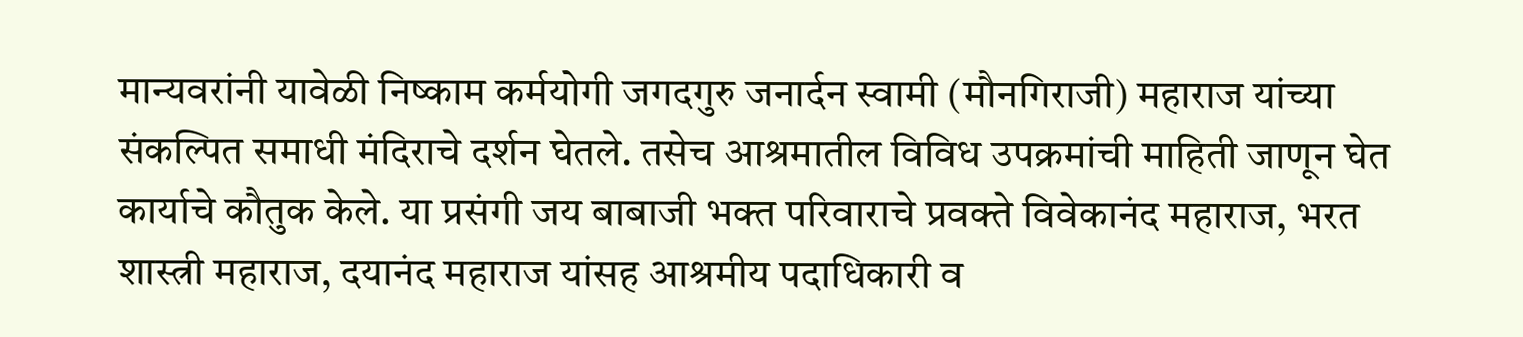मान्यवरांनी यावेळी निष्काम कर्मयोगी जगदगुरु जनार्दन स्वामी (मौनगिराजी) महाराज यांच्या संकल्पित समाधी मंदिराचे दर्शन घेतले. तसेच आश्रमातील विविध उपक्रमांची माहिती जाणून घेत कार्याचे कौतुक केले. या प्रसंगी जय बाबाजी भक्त परिवाराचे प्रवक्ते विवेकानंद महाराज, भरत शास्त्री महाराज, दयानंद महाराज यांसह आश्रमीय पदाधिकारी व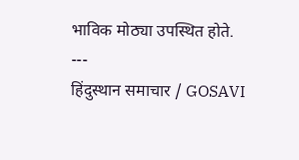भाविक मोठ्या उपस्थित होते.
---
हिंदुस्थान समाचार / GOSAVI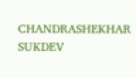CHANDRASHEKHAR SUKDEV